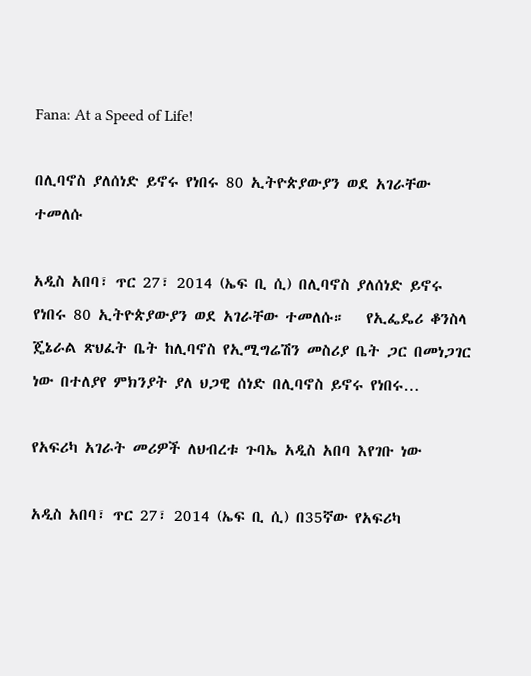Fana: At a Speed of Life!

በሊባኖስ ያለሰነድ ይኖሩ የነበሩ 80 ኢትዮጵያውያን ወደ አገራቸው ተመለሱ

አዲስ አበባ፣ ጥር 27፣ 2014 (ኤፍ ቢ ሲ) በሊባኖስ ያለሰነድ ይኖሩ የነበሩ 80 ኢትዮጵያውያን ወደ አገራቸው ተመለሱ።   የኢፌዴሪ ቆንስላ ጄኔራል ጽህፈት ቤት ከሊባኖስ የኢሚግሬሽን መስሪያ ቤት ጋር በመነጋገር ነው በተለያየ ምክንያት ያለ ህጋዊ ሰነድ በሊባኖስ ይኖሩ የነበሩ…

የአፍሪካ አገራት መሪዎች ለህብረቱ ጉባኤ አዲስ አበባ እየገቡ ነው

አዲስ አበባ፣ ጥር 27፣ 2014 (ኤፍ ቢ ሲ) በ35ኛው የአፍሪካ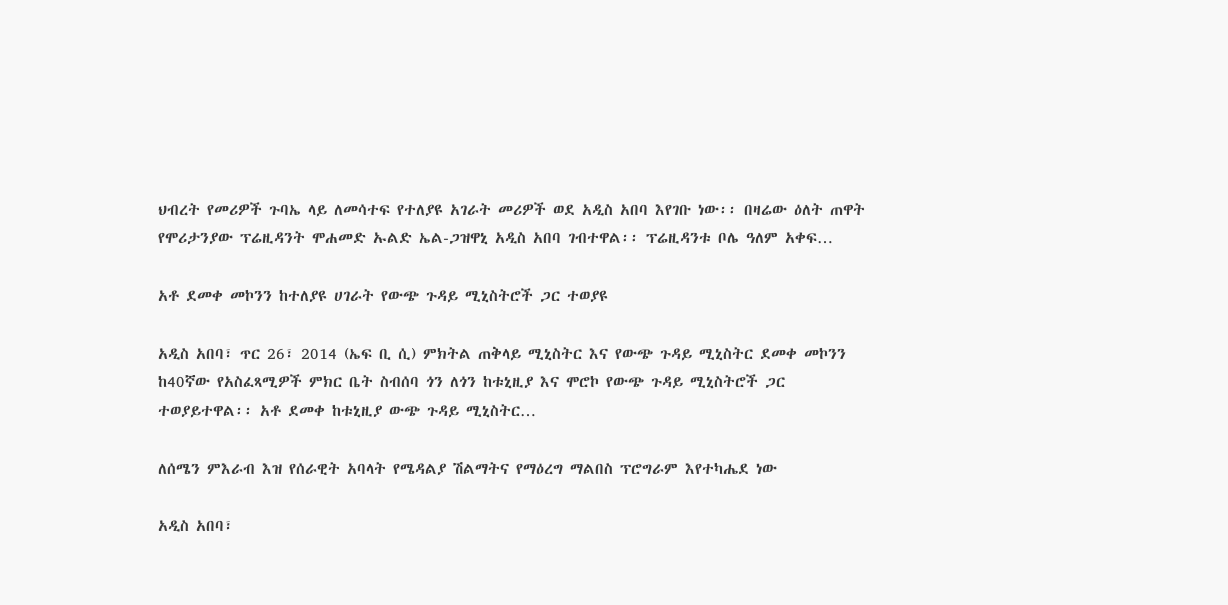ህብረት የመሪዎች ጉባኤ ላይ ለመሳተፍ የተለያዩ አገራት መሪዎች ወደ አዲስ አበባ እየገቡ ነው፡፡ በዛሬው ዕለት ጠዋት የሞሪታንያው ፕሬዚዳንት ሞሐመድ ኡልድ ኤል-ጋዝዋኒ አዲስ አበባ ገብተዋል፡፡ ፕሬዚዳንቱ ቦሌ ዓለም አቀፍ…

አቶ ደመቀ መኮንን ከተለያዩ ሀገራት የውጭ ጉዳይ ሚኒስትሮች ጋር ተወያዩ

አዲስ አበባ፣ ጥር 26፣ 2014 (ኤፍ ቢ ሲ) ምክትል ጠቅላይ ሚኒስትር እና የውጭ ጉዳይ ሚኒስትር ደመቀ መኮንን ከ40ኛው የአስፈጻሚዎች ምክር ቤት ስብሰባ ጎን ለጎን ከቱኒዚያ እና ሞሮኮ የውጭ ጉዳይ ሚኒስትሮች ጋር ተወያይተዋል፡፡ አቶ ደመቀ ከቱኒዚያ ውጭ ጉዳይ ሚኒስትር…

ለሰሜን ምእራብ እዝ የሰራዊት አባላት የሜዳልያ ሽልማትና የማዕረግ ማልበስ ፕሮግራም እየተካሔደ ነው

አዲስ አበባ፣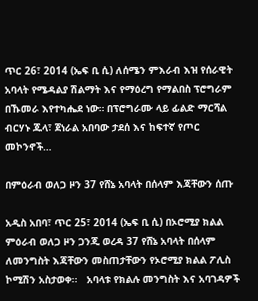ጥር 26፣ 2014 (ኤፍ ቢ ሲ) ለሰሜን ምእራብ እዝ የሰራዊት አባላት የሜዳልያ ሽልማት እና የማዕረግ የማልበስ ፕሮግራም በኹመራ እየተካሔደ ነው። በፕሮግራሙ ላይ ፊልድ ማርሻል ብርሃኑ ጁላ፣ ጀነራል አበባው ታደሰ እና ከፍተኛ የጦር መኮንኖች…

በምዕራብ ወለጋ ዞን 37 የሸኔ አባላት በሰላም እጃቸውን ሰጡ

አዲስ አበባ፣ ጥር 25፣ 2014 (ኤፍ ቢ ሲ) በኦሮሚያ ክልል ምዕራብ ወለጋ ዞን ጋንጂ ወረዳ 37 የሸኔ አባላት በሰላም ለመንግስት እጃቸውን መስጠታቸውን የኦሮሚያ ክልል ፖሊስ ኮሚሽን አስታወቀ፡፡   አባላቱ የክልሉ መንግስት እና አባገዳዎች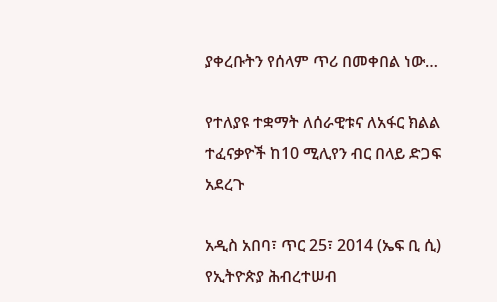ያቀረቡትን የሰላም ጥሪ በመቀበል ነው…

የተለያዩ ተቋማት ለሰራዊቱና ለአፋር ክልል ተፈናቃዮች ከ10 ሚሊየን ብር በላይ ድጋፍ አደረጉ

አዲስ አበባ፣ ጥር 25፣ 2014 (ኤፍ ቢ ሲ) የኢትዮጵያ ሕብረተሠብ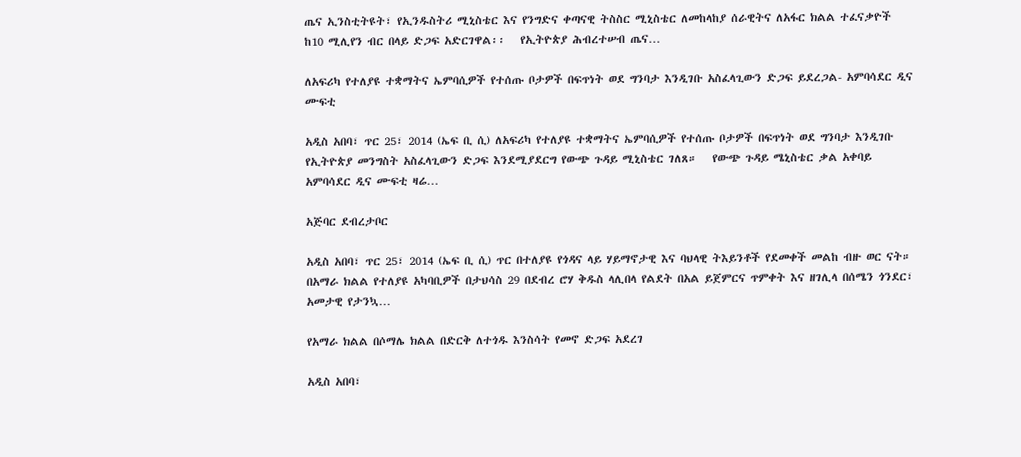ጤና ኢንስቲትዩት፣ የኢንዱስትሪ ሚኒስቴር እና የንግድና ቀጣናዊ ትስስር ሚኒስቴር ለመከላከያ ሰራዊትና ለአፋር ክልል ተፈናቃዮች ከ10 ሚሊየን ብር በላይ ድጋፍ አድርገዋል፡፡   የኢትዮጵያ ሕብረተሠብ ጤና…

ለአፍሪካ የተለያዩ ተቋማትና ኤምባሲዎች የተሰጡ ቦታዎች በፍጥነት ወደ ግንባታ እንዲገቡ አስፈላጊውን ድጋፍ ይደረጋል- አምባሳደር ዲና ሙፍቲ

አዲስ አበባ፣ ጥር 25፣ 2014 (ኤፍ ቢ ሲ) ለአፍሪካ የተለያዩ ተቋማትና ኤምባሲዎች የተሰጡ ቦታዎች በፍጥነት ወደ ግንባታ እንዲገቡ የኢትዮጵያ መንግስት አስፈላጊውን ድጋፍ እንደሚያደርግ የውጭ ጉዳይ ሚኒስቴር ገለጸ።   የውጭ ጉዳይ ሜኒስቴር ቃል አቀባይ አምባሳደር ዲና ሙፍቲ ዛሬ…

አጅባር ደብረታቦር

አዲስ አበባ፣ ጥር 25፣ 2014 (ኤፍ ቢ ሲ) ጥር በተለያዩ የጎዳና ላይ ሃይማኖታዊ እና ባህላዊ ትእይንቶች የደመቀች መልከ ብዙ ወር ናት። በአማራ ክልል የተለያዩ አካባቢዎች በታህሳስ 29 በደብረ ሮሃ ቅዱስ ላሊበላ የልደት በአል ይጀምርና ጥምቀት እና ዘገሊላ በሰሜን ጎንደር፣ አመታዊ የታንኳ…

የአማራ ክልል በሶማሌ ክልል በድርቅ ለተጎዱ እንስሳት የመኖ ድጋፍ አደረገ

አዲስ አበባ፣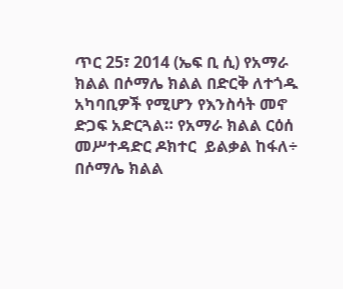ጥር 25፣ 2014 (ኤፍ ቢ ሲ) የአማራ ክልል በሶማሌ ክልል በድርቅ ለተጎዱ አካባቢዎች የሚሆን የእንስሳት መኖ ድጋፍ አድርጓል። የአማራ ክልል ርዕሰ መሥተዳድር ዶክተር  ይልቃል ከፋለ÷ በሶማሌ ክልል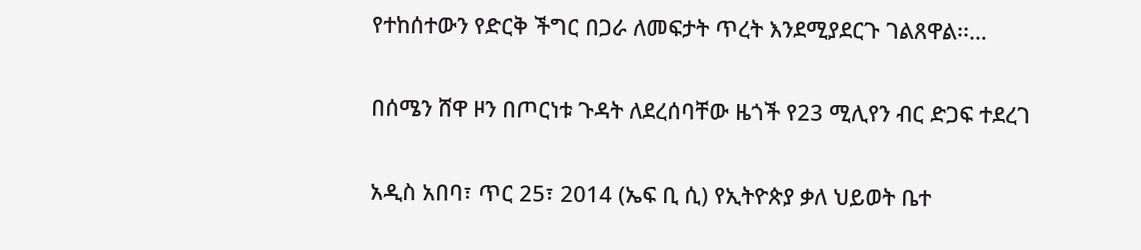የተከሰተውን የድርቅ ችግር በጋራ ለመፍታት ጥረት እንደሚያደርጉ ገልጸዋል፡፡…

በሰሜን ሸዋ ዞን በጦርነቱ ጉዳት ለደረሰባቸው ዜጎች የ23 ሚሊየን ብር ድጋፍ ተደረገ

አዲስ አበባ፣ ጥር 25፣ 2014 (ኤፍ ቢ ሲ) የኢትዮጵያ ቃለ ህይወት ቤተ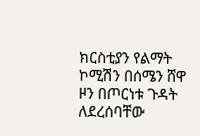ክርስቲያን የልማት ኮሚሽን በሰሜን ሸዋ ዞን በጦርነቱ ጉዳት ለደረሰባቸው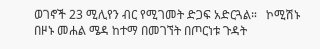ወገኖች 23 ሚሊየን ብር የሚገመት ድጋፍ አድርጓል።   ኮሚሽኑ በዞኑ መሐል ሜዳ ከተማ በመገኘት በጦርነቱ ጉዳት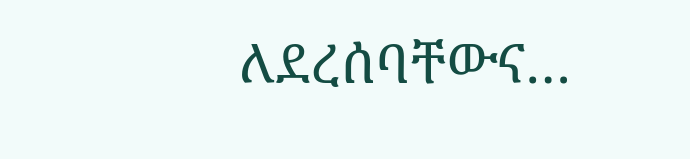ለደረሰባቸውና…